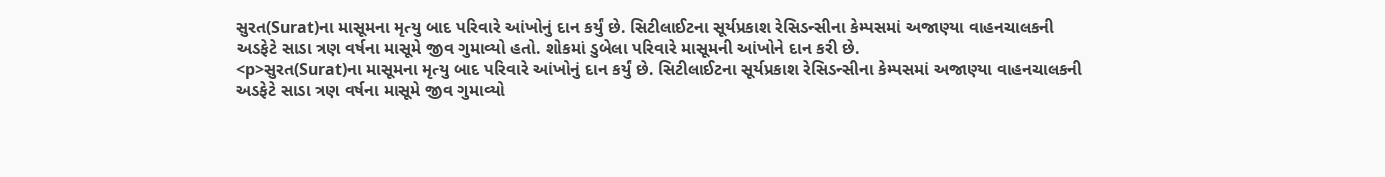સુરત(Surat)ના માસૂમના મૃત્યુ બાદ પરિવારે આંખોનું દાન કર્યું છે. સિટીલાઈટના સૂર્યપ્રકાશ રેસિડન્સીના કેમ્પસમાં અજાણ્યા વાહનચાલકની અડફેટે સાડા ત્રણ વર્ષના માસૂમે જીવ ગુમાવ્યો હતો. શોકમાં ડુબેલા પરિવારે માસૂમની આંખોને દાન કરી છે.
<p>સુરત(Surat)ના માસૂમના મૃત્યુ બાદ પરિવારે આંખોનું દાન કર્યું છે. સિટીલાઈટના સૂર્યપ્રકાશ રેસિડન્સીના કેમ્પસમાં અજાણ્યા વાહનચાલકની અડફેટે સાડા ત્રણ વર્ષના માસૂમે જીવ ગુમાવ્યો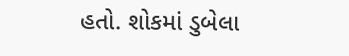હતો. શોકમાં ડુબેલા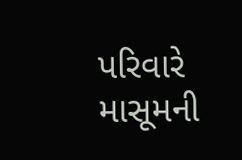પરિવારે માસૂમની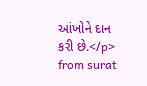આંખોને દાન કરી છે.</p>
from surat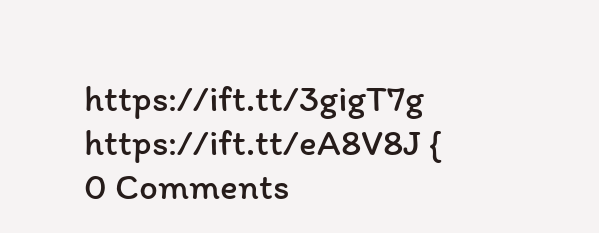https://ift.tt/3gigT7g
https://ift.tt/eA8V8J {
0 Comments